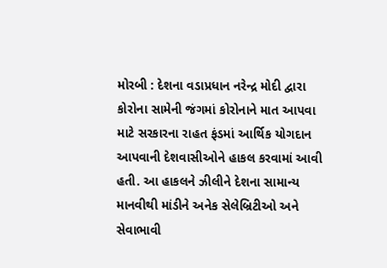મોરબી : દેશના વડાપ્રધાન નરેન્દ્ર મોદી દ્વારા કોરોના સામેની જંગમાં કોરોનાને માત આપવા માટે સરકારના રાહત ફંડમાં આર્થિક યોગદાન આપવાની દેશવાસીઓને હાકલ કરવામાં આવી હતી. આ હાકલને ઝીલીને દેશના સામાન્ય માનવીથી માંડીને અનેક સેલેબ્રિટીઓ અને સેવાભાવી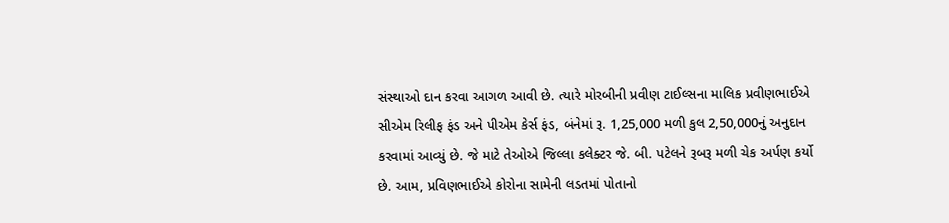સંસ્થાઓ દાન કરવા આગળ આવી છે. ત્યારે મોરબીની પ્રવીણ ટાઈલ્સના માલિક પ્રવીણભાઈએ સીએમ રિલીફ ફંડ અને પીએમ કેર્સ ફંડ, બંનેમાં રૂ. 1,25,000 મળી કુલ 2,50,000નું અનુદાન કરવામાં આવ્યું છે. જે માટે તેઓએ જિલ્લા કલેક્ટર જે. બી. પટેલને રૂબરૂ મળી ચેક અર્પણ કર્યો છે. આમ, પ્રવિણભાઈએ કોરોના સામેની લડતમાં પોતાનો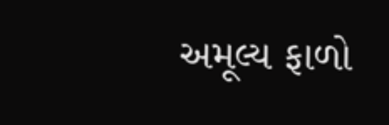અમૂલ્ય ફાળો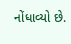નોંધાવ્યો છે.